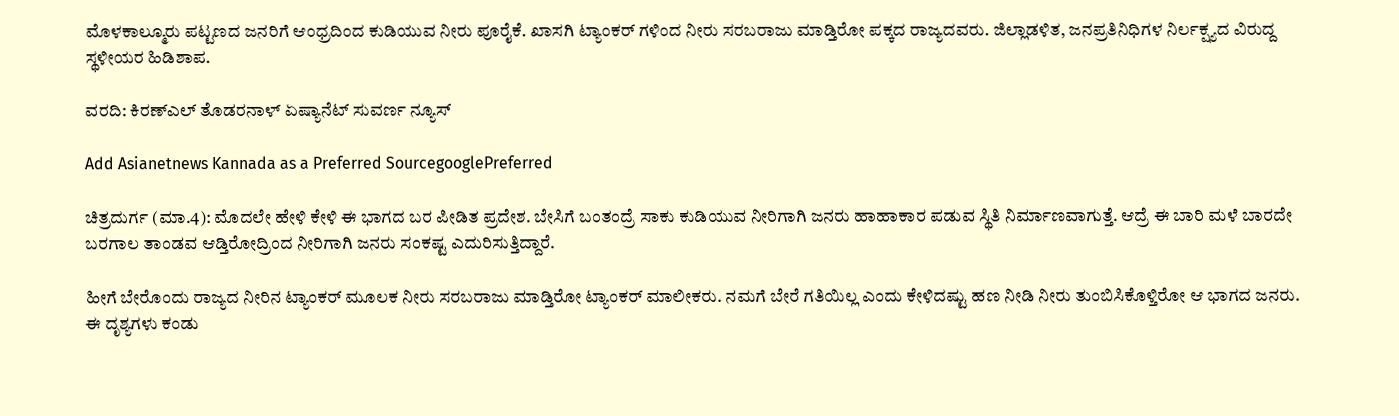ಮೊಳಕಾಲ್ಮೂರು ಪಟ್ಟಣದ ಜನರಿಗೆ ಆಂಧ್ರದಿಂದ ಕುಡಿಯುವ ನೀರು ಪೂರೈಕೆ. ಖಾಸಗಿ ಟ್ಯಾಂಕರ್ ಗಳಿಂದ ನೀರು ಸರಬರಾಜು ಮಾಡ್ತಿರೋ ಪಕ್ಕದ ರಾಜ್ಯದವರು. ಜಿಲ್ಲಾಡಳಿತ, ಜನಪ್ರತಿನಿಧಿಗಳ ನಿರ್ಲಕ್ಷ್ಯದ ವಿರುದ್ದ ಸ್ಥಳೀಯರ ಹಿಡಿಶಾಪ.

ವರದಿ: ಕಿರಣ್ಎಲ್ ತೊಡರನಾಳ್ ಏಷ್ಯಾನೆಟ್ ಸುವರ್ಣ ನ್ಯೂಸ್

Add Asianetnews Kannada as a Preferred SourcegooglePreferred

ಚಿತ್ರದುರ್ಗ (ಮಾ.4): ಮೊದಲೇ ಹೇಳಿ ಕೇಳಿ ಈ ಭಾಗದ ಬರ ಪೀಡಿತ ಪ್ರದೇಶ. ಬೇಸಿಗೆ ಬಂತಂದ್ರೆ ಸಾಕು ಕುಡಿಯುವ ನೀರಿಗಾಗಿ ಜನರು ಹಾಹಾಕಾರ ಪಡುವ ಸ್ಥಿತಿ ನಿರ್ಮಾಣವಾಗುತ್ತೆ. ಆದ್ರೆ ಈ ಬಾರಿ ಮಳೆ ಬಾರದೇ ಬರಗಾಲ ತಾಂಡವ ಆಡ್ತಿರೋದ್ರಿಂದ ನೀರಿಗಾಗಿ ಜನರು ಸಂಕಷ್ಟ ಎದುರಿಸುತ್ತಿದ್ದಾರೆ.

ಹೀಗೆ ಬೇರೊಂದು ರಾಜ್ಯದ ನೀರಿನ ಟ್ಯಾಂಕರ್ ಮೂಲಕ ನೀರು ಸರಬರಾಜು ಮಾಡ್ತಿರೋ ಟ್ಯಾಂಕರ್ ಮಾಲೀಕರು. ನಮಗೆ ಬೇರೆ ಗತಿಯಿಲ್ಲ ಎಂದು ಕೇಳಿದಷ್ಟು ಹಣ ನೀಡಿ ನೀರು ತುಂಬಿಸಿಕೊಳ್ತಿರೋ ಆ ಭಾಗದ ಜನರು. ಈ ದೃಶ್ಯಗಳು ಕಂಡು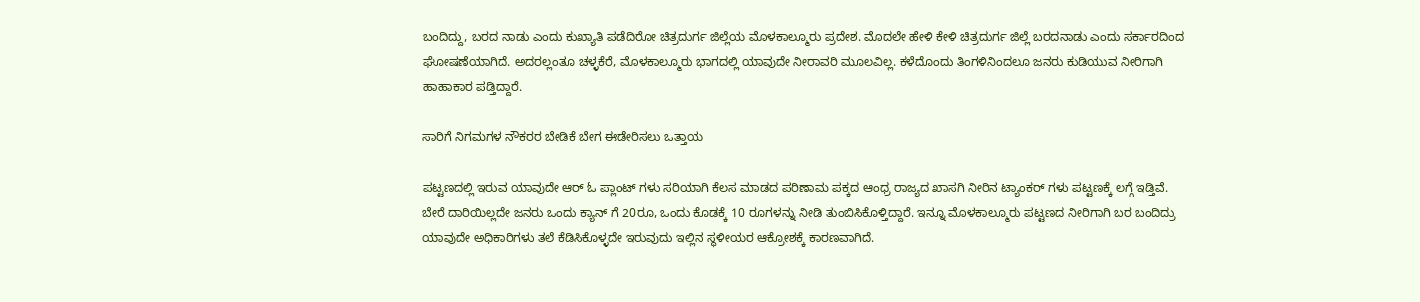ಬಂದಿದ್ದು, ಬರದ ನಾಡು ಎಂದು ಕುಖ್ಯಾತಿ ಪಡೆದಿರೋ ಚಿತ್ರದುರ್ಗ ಜಿಲ್ಲೆಯ ಮೊಳಕಾಲ್ಮೂರು ಪ್ರದೇಶ. ಮೊದಲೇ ಹೇಳಿ ಕೇಳಿ ಚಿತ್ರದುರ್ಗ ಜಿಲ್ಲೆ ಬರದನಾಡು ಎಂದು ಸರ್ಕಾರದಿಂದ ಘೋಷಣೆಯಾಗಿದೆ. ಅದರಲ್ಲಂತೂ ಚಳ್ಳಕೆರೆ, ಮೊಳಕಾಲ್ಮೂರು ಭಾಗದಲ್ಲಿ ಯಾವುದೇ ನೀರಾವರಿ ಮೂಲವಿಲ್ಲ. ಕಳೆದೊಂದು ತಿಂಗಳಿನಿಂದಲೂ ಜನರು ಕುಡಿಯುವ ನೀರಿಗಾಗಿ ಹಾಹಾಕಾರ ಪಡ್ತಿದ್ದಾರೆ.

ಸಾರಿಗೆ ನಿಗಮಗಳ ನೌಕರರ ಬೇಡಿಕೆ ಬೇಗ ಈಡೇರಿಸಲು ಒತ್ತಾಯ

ಪಟ್ಟಣದಲ್ಲಿ ಇರುವ ಯಾವುದೇ ಆರ್ ಓ ಪ್ಲಾಂಟ್ ಗಳು ಸರಿಯಾಗಿ ಕೆಲಸ ಮಾಡದ ಪರಿಣಾಮ ಪಕ್ಕದ ಆಂಧ್ರ ರಾಜ್ಯದ ಖಾಸಗಿ ನೀರಿನ ಟ್ಯಾಂಕರ್ ಗಳು ಪಟ್ಟಣಕ್ಕೆ ಲಗ್ಗೆ ಇಡ್ತಿವೆ. ಬೇರೆ ದಾರಿಯಿಲ್ಲದೇ ಜನರು ಒಂದು ಕ್ಯಾನ್ ಗೆ 20ರೂ, ಒಂದು ಕೊಡಕ್ಕೆ 10 ರೂಗಳನ್ನು ನೀಡಿ ತುಂಬಿಸಿಕೊಳ್ತಿದ್ದಾರೆ. ಇನ್ನೂ ಮೊಳಕಾಲ್ಮೂರು ಪಟ್ಟಣದ ನೀರಿಗಾಗಿ ಬರ ಬಂದಿದ್ರು ಯಾವುದೇ ಅಧಿಕಾರಿಗಳು ತಲೆ ಕೆಡಿಸಿಕೊಳ್ಳದೇ ಇರುವುದು ಇಲ್ಲಿನ ಸ್ಥಳೀಯರ ಆಕ್ರೋಶಕ್ಕೆ ಕಾರಣವಾಗಿದೆ.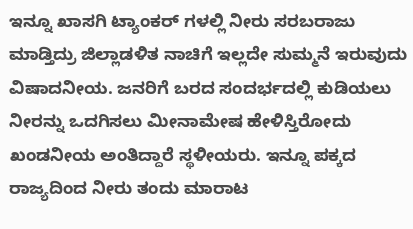ಇನ್ನೂ ಖಾಸಗಿ ಟ್ಯಾಂಕರ್ ಗಳಲ್ಲಿ ನೀರು ಸರಬರಾಜು ಮಾಡ್ತಿದ್ರು ಜಿಲ್ಲಾಡಳಿತ ನಾಚಿಗೆ ಇಲ್ಲದೇ ಸುಮ್ಮನೆ ಇರುವುದು ವಿಷಾದನೀಯ. ಜನರಿಗೆ ಬರದ ಸಂದರ್ಭದಲ್ಲಿ ಕುಡಿಯಲು ನೀರನ್ನು ಒದಗಿಸಲು ಮೀನಾಮೇಷ ಹೇಳಿಸ್ತಿರೋದು ಖಂಡನೀಯ ಅಂತಿದ್ದಾರೆ ಸ್ಥಳೀಯರು. ಇನ್ನೂ ಪಕ್ಕದ ರಾಜ್ಯದಿಂದ ನೀರು ತಂದು ಮಾರಾಟ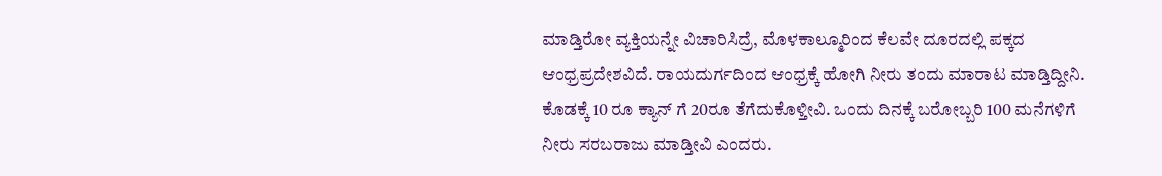ಮಾಡ್ತಿರೋ ವ್ಯಕ್ತಿಯನ್ನೇ ವಿಚಾರಿಸಿದ್ರೆ, ಮೊಳಕಾಲ್ಮೂರಿಂದ ಕೆಲವೇ ದೂರದಲ್ಲಿ ಪಕ್ಕದ ಆಂಧ್ರಪ್ರದೇಶವಿದೆ. ರಾಯದುರ್ಗದಿಂದ ಆಂಧ್ರಕ್ಕೆ‌ ಹೋಗಿ ನೀರು ತಂದು ಮಾರಾಟ ಮಾಡ್ತಿದ್ದೀನಿ. ಕೊಡಕ್ಕೆ 10 ರೂ ಕ್ಯಾನ್ ಗೆ 20ರೂ ತೆಗೆದುಕೊಳ್ತೀವಿ. ಒಂದು ದಿನಕ್ಕೆ ಬರೋಬ್ಬರಿ 100 ಮನೆಗಳಿಗೆ ನೀರು ಸರಬರಾಜು ಮಾಡ್ತೀವಿ ಎಂದರು.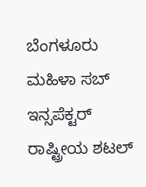ಬೆಂಗಳೂರು ಮಹಿಳಾ ಸಬ್ ಇನ್ಸಪೆಕ್ಟರ್ ರಾಷ್ಟ್ರೀಯ ಶಟಲ್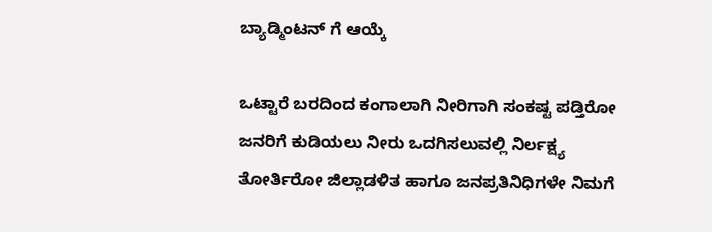ಬ್ಯಾಡ್ಮಿಂಟನ್ ಗೆ ಆಯ್ಕೆ

ಒಟ್ಟಾರೆ ಬರದಿಂದ ಕಂಗಾಲಾಗಿ ನೀರಿಗಾಗಿ ಸಂಕಷ್ಟ ಪಡ್ತಿರೋ‌ ಜನರಿಗೆ ಕುಡಿಯಲು ನೀರು ಒದಗಿಸಲುವಲ್ಲಿ ನಿರ್ಲಕ್ಷ್ಯ ತೋರ್ತಿರೋ ಜಿಲ್ಲಾಡಳಿತ ಹಾಗೂ ಜನಪ್ರತಿನಿಧಿಗಳೇ ನಿಮಗೆ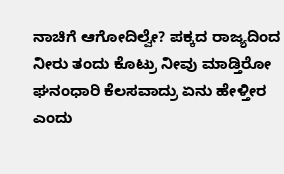ನಾಚಿಗೆ ಆಗೋದಿಲ್ವೇ? ಪಕ್ಕದ ರಾಜ್ಯದಿಂದ ನೀರು ತಂದು ಕೊಟ್ರು ನೀವು ಮಾಡ್ತಿರೋ ಘನಂಧಾರಿ ಕೆಲಸವಾದ್ರು ಏನು ಹೇಳ್ತೀರ ಎಂದು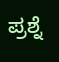ಪ್ರಶ್ನೆ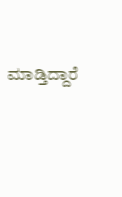ಮಾಡ್ತಿದ್ದಾರೆ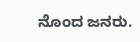ನೊಂದ ಜನರು.